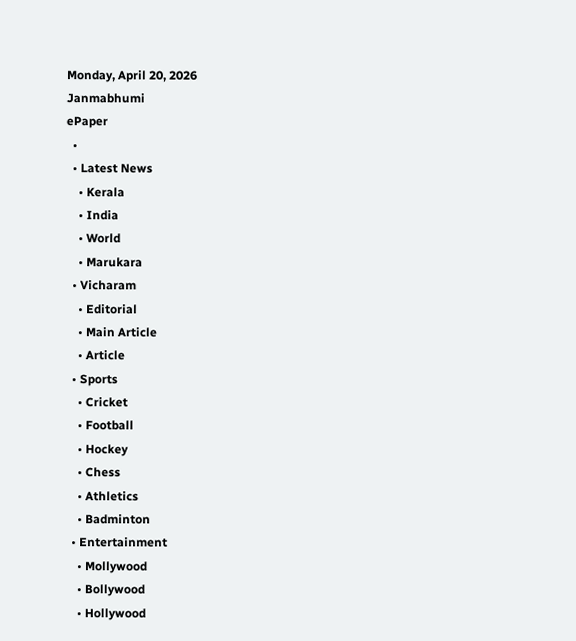Monday, April 20, 2026
Janmabhumi
ePaper
  •
  • Latest News
    • Kerala
    • India
    • World
    • Marukara
  • Vicharam
    • Editorial
    • Main Article
    • Article
  • Sports
    • Cricket
    • Football
    • Hockey
    • Chess
    • Athletics
    • Badminton
  • Entertainment
    • Mollywood
    • Bollywood
    • Hollywood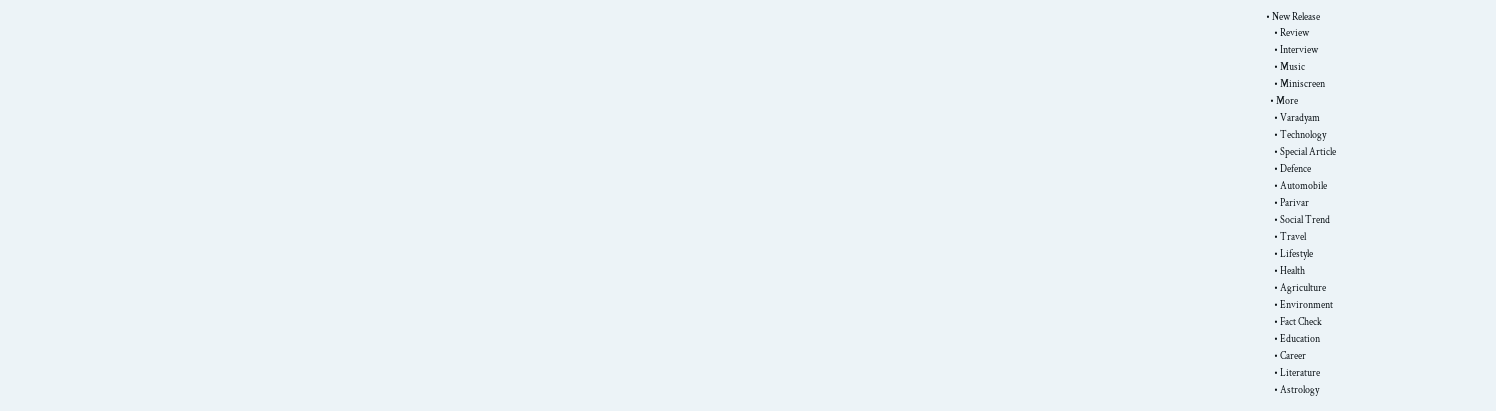• New Release
    • Review
    • Interview
    • Music
    • Miniscreen
  • More
    • Varadyam
    • Technology
    • Special Article
    • Defence
    • Automobile
    • Parivar
    • Social Trend
    • Travel
    • Lifestyle
    • Health
    • Agriculture
    • Environment
    • Fact Check
    • Education
    • Career
    • Literature
    • Astrology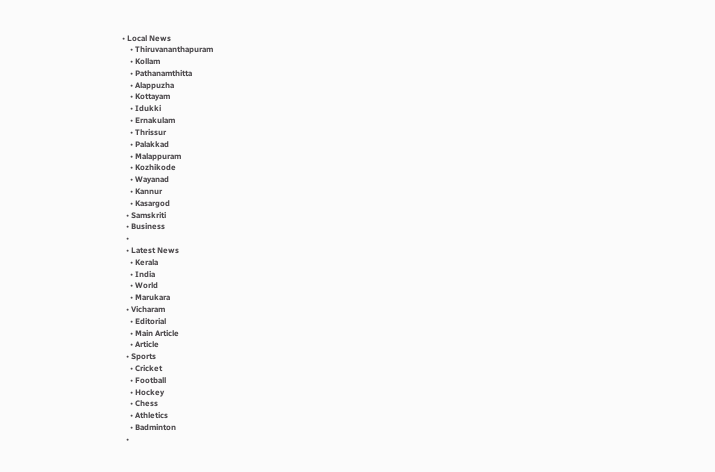• Local News
    • Thiruvananthapuram
    • Kollam
    • Pathanamthitta
    • Alappuzha
    • Kottayam
    • Idukki
    • Ernakulam
    • Thrissur
    • Palakkad
    • Malappuram
    • Kozhikode
    • Wayanad
    • Kannur
    • Kasargod
  • Samskriti
  • Business
  •
  • Latest News
    • Kerala
    • India
    • World
    • Marukara
  • Vicharam
    • Editorial
    • Main Article
    • Article
  • Sports
    • Cricket
    • Football
    • Hockey
    • Chess
    • Athletics
    • Badminton
  •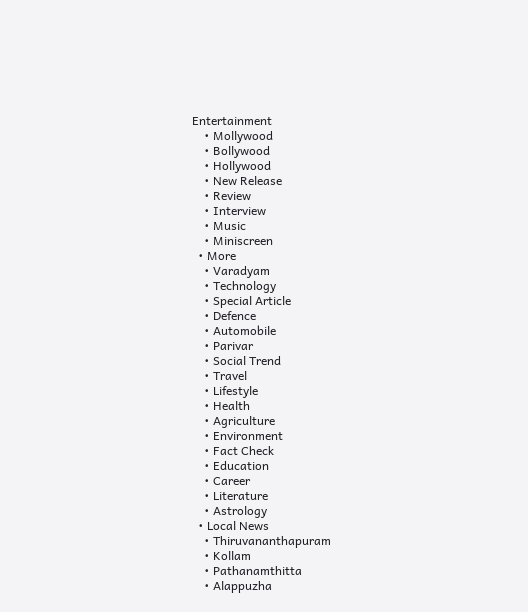Entertainment
    • Mollywood
    • Bollywood
    • Hollywood
    • New Release
    • Review
    • Interview
    • Music
    • Miniscreen
  • More
    • Varadyam
    • Technology
    • Special Article
    • Defence
    • Automobile
    • Parivar
    • Social Trend
    • Travel
    • Lifestyle
    • Health
    • Agriculture
    • Environment
    • Fact Check
    • Education
    • Career
    • Literature
    • Astrology
  • Local News
    • Thiruvananthapuram
    • Kollam
    • Pathanamthitta
    • Alappuzha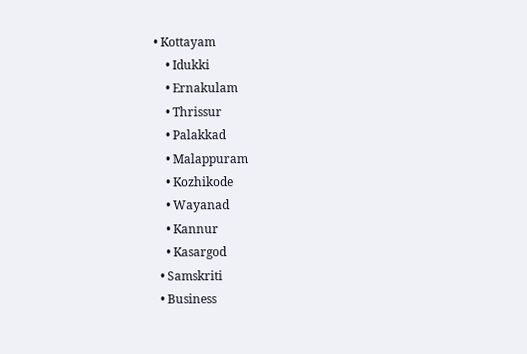• Kottayam
    • Idukki
    • Ernakulam
    • Thrissur
    • Palakkad
    • Malappuram
    • Kozhikode
    • Wayanad
    • Kannur
    • Kasargod
  • Samskriti
  • Business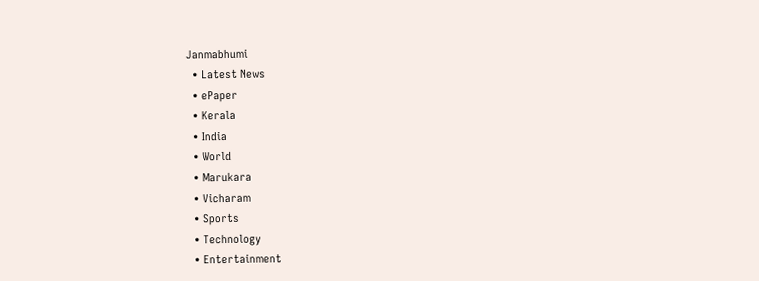Janmabhumi
  • Latest News
  • ePaper
  • Kerala
  • India
  • World
  • Marukara
  • Vicharam
  • Sports
  • Technology
  • Entertainment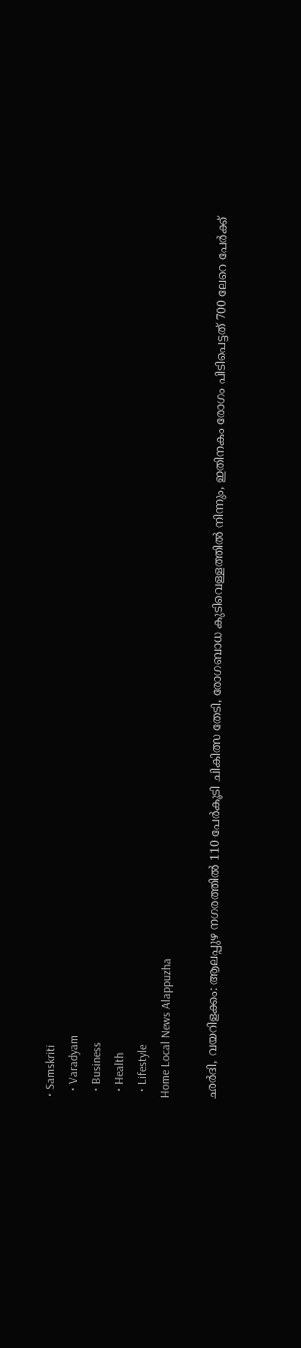• Samskriti
  • Varadyam
  • Business
  • Health
  • Lifestyle
Home Local News Alappuzha

ഛര്‍ദി, വയറിളക്കം: ആലപ്പുഴ നഗരത്തില്‍ 110 പേര്‍കൂടി ചികിത്സ തേടി, രോഗബാധ കുടിവെള്ളത്തിൽ നിന്നും, ഇതിനകം രോഗം പിടിപെട്ടത് 700 ലേറെ പേര്‍ക്ക്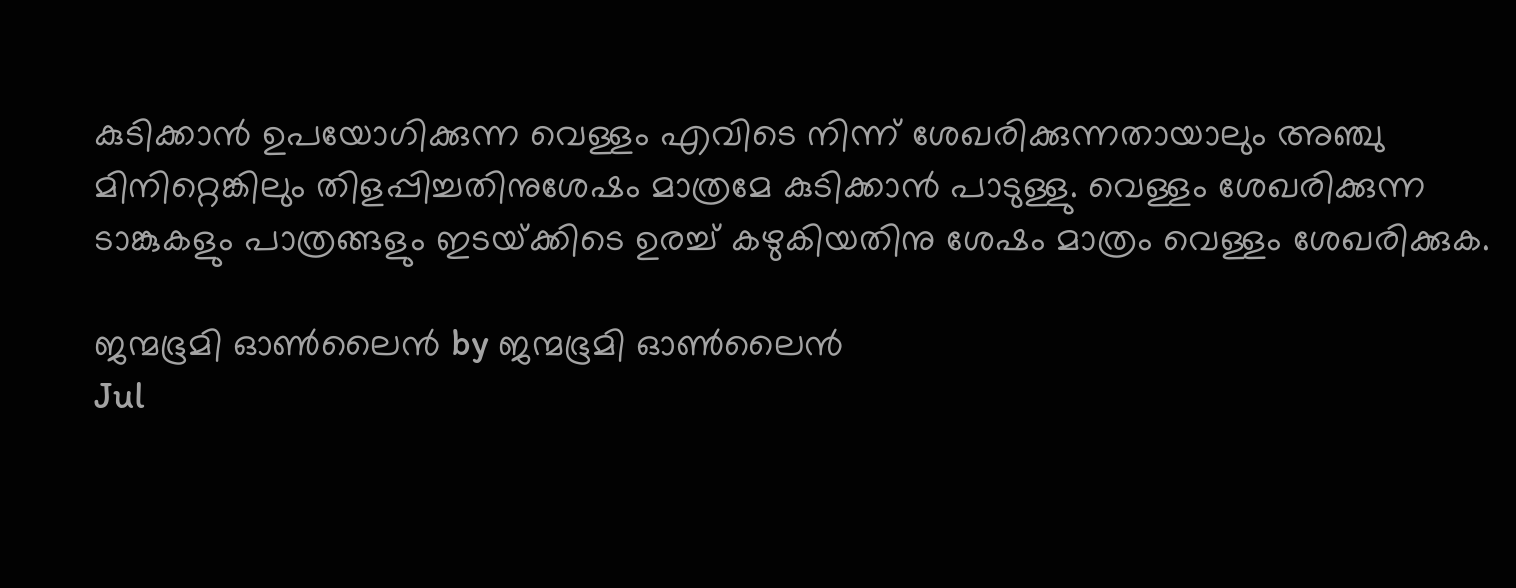കുടിക്കാന്‍ ഉപയോഗിക്കുന്ന വെള്ളം എവിടെ നിന്ന് ശേഖരിക്കുന്നതായാലും അഞ്ചു മിനിറ്റെങ്കിലും തിളപ്പിച്ചതിനുശേഷം മാത്രമേ കുടിക്കാന്‍ പാടുള്ളു. വെള്ളം ശേഖരിക്കുന്ന ടാങ്കുകളും പാത്രങ്ങളും ഇടയ്‌ക്കിടെ ഉരച്ച് കഴുകിയതിനു ശേഷം മാത്രം വെള്ളം ശേഖരിക്കുക.

ജന്മഭൂമി ഓണ്‍ലൈന്‍ by ജന്മഭൂമി ഓണ്‍ലൈന്‍
Jul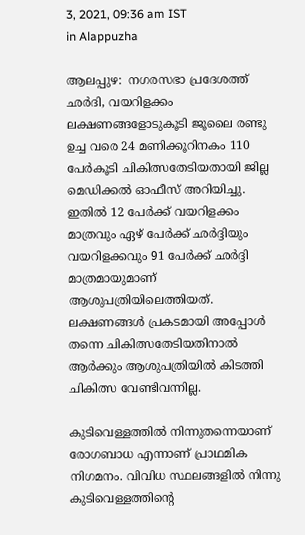3, 2021, 09:36 am IST
in Alappuzha

ആലപ്പുഴ:  നഗരസഭാ പ്രദേശത്ത് ഛര്‍ദി, വയറിളക്കം ലക്ഷണങ്ങളോടുകൂടി ജൂലൈ രണ്ടു ഉച്ച വരെ 24 മണിക്കൂറിനകം 110 പേര്‍കൂടി ചികിത്സതേടിയതായി ജില്ല മെഡിക്കല്‍ ഓഫീസ് അറിയിച്ചു. ഇതില്‍ 12 പേര്‍ക്ക് വയറിളക്കം മാത്രവും ഏഴ് പേര്‍ക്ക് ഛര്‍ദ്ദിയും വയറിളക്കവും 91 പേര്‍ക്ക് ഛര്‍ദ്ദി മാത്രമായുമാണ് ആശുപത്രിയിലെത്തിയത്. ലക്ഷണങ്ങള്‍ പ്രകടമായി അപ്പോള്‍ തന്നെ ചികിത്സതേടിയതിനാല്‍ ആര്‍ക്കും ആശുപത്രിയില്‍ കിടത്തി ചികിത്സ വേണ്ടിവന്നില്ല.

കുടിവെള്ളത്തില്‍ നിന്നുതന്നെയാണ് രോഗബാധ എന്നാണ് പ്രാഥമിക നിഗമനം. വിവിധ സ്ഥലങ്ങളില്‍ നിന്നു കുടിവെള്ളത്തിന്റെ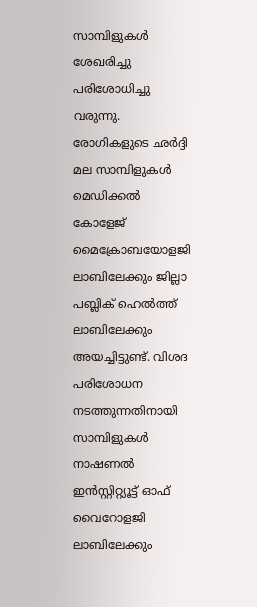സാമ്പിളുകള്‍ ശേഖരിച്ചു പരിശോധിച്ചു വരുന്നു. രോഗികളുടെ ഛര്‍ദ്ദി മല സാമ്പിളുകള്‍ മെഡിക്കല്‍ കോളേജ് മൈക്രോബയോളജി ലാബിലേക്കും ജില്ലാ പബ്ലിക് ഹെല്‍ത്ത് ലാബിലേക്കും അയച്ചിട്ടുണ്ട്. വിശദ പരിശോധന നടത്തുന്നതിനായി സാമ്പിളുകള്‍ നാഷണല്‍ ഇന്‍സ്റ്റിറ്റ്യൂട്ട് ഓഫ് വൈറോളജി ലാബിലേക്കും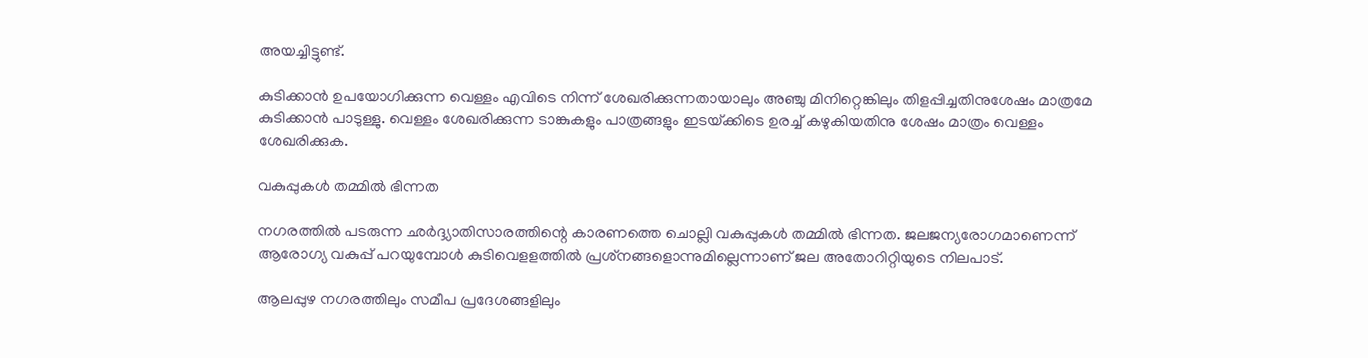അയച്ചിട്ടുണ്ട്.

കുടിക്കാന്‍ ഉപയോഗിക്കുന്ന വെള്ളം എവിടെ നിന്ന് ശേഖരിക്കുന്നതായാലും അഞ്ചു മിനിറ്റെങ്കിലും തിളപ്പിച്ചതിനുശേഷം മാത്രമേ കുടിക്കാന്‍ പാടുള്ളു. വെള്ളം ശേഖരിക്കുന്ന ടാങ്കുകളും പാത്രങ്ങളും ഇടയ്‌ക്കിടെ ഉരച്ച് കഴുകിയതിനു ശേഷം മാത്രം വെള്ളം ശേഖരിക്കുക.

വകുപ്പുകള്‍ തമ്മില്‍ ഭിന്നത

നഗരത്തില്‍ പടരുന്ന ഛര്‍ദ്ദ്യാതിസാരത്തിന്റെ കാരണത്തെ ചൊല്ലി വകുപ്പുകള്‍ തമ്മില്‍ ഭിന്നത. ജലജന്യരോഗമാണെന്ന് ആരോഗ്യ വകുപ്പ് പറയുമ്പോള്‍ കുടിവെളളത്തില്‍ പ്രശ്‌നങ്ങളൊന്നുമില്ലെന്നാണ് ജല അതോറിറ്റിയുടെ നിലപാട്.

ആലപ്പുഴ നഗരത്തിലും സമീപ പ്രദേശങ്ങളിലും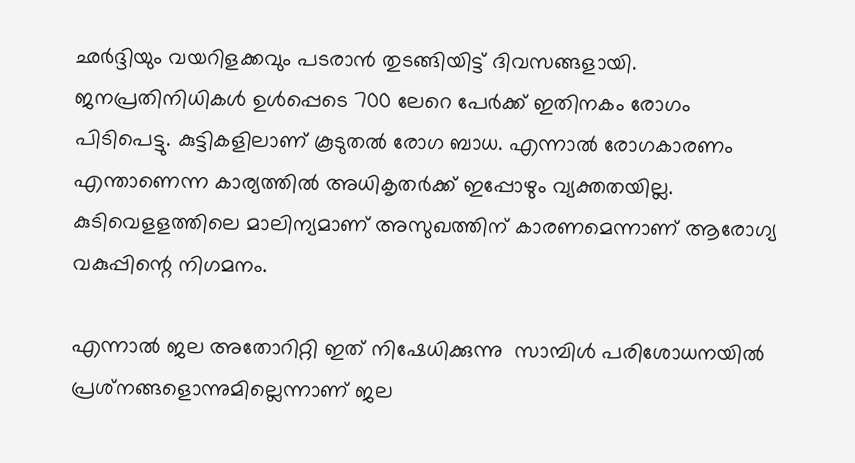ഛര്‍ദ്ദിയും വയറിളക്കവും പടരാന്‍ തുടങ്ങിയിട്ട് ദിവസങ്ങളായി. ജനപ്രതിനിധികള്‍ ഉള്‍പ്പെടെ 700 ലേറെ പേര്‍ക്ക് ഇതിനകം രോഗം പിടിപെട്ടു. കുട്ടികളിലാണ് കൂടുതല്‍ രോഗ ബാധ. എന്നാല്‍ രോഗകാരണം എന്താണെന്ന കാര്യത്തില്‍ അധികൃതര്‍ക്ക് ഇപ്പോഴും വ്യക്തതയില്ല. കുടിവെളളത്തിലെ മാലിന്യമാണ് അസുഖത്തിന് കാരണമെന്നാണ് ആരോഗ്യ വകുപ്പിന്റെ നിഗമനം.

എന്നാല്‍ ജല അതോറിറ്റി ഇത് നിഷേധിക്കുന്നു  സാമ്പിള്‍ പരിശോധനയില്‍ പ്രശ്‌നങ്ങളൊന്നുമില്ലെന്നാണ് ജല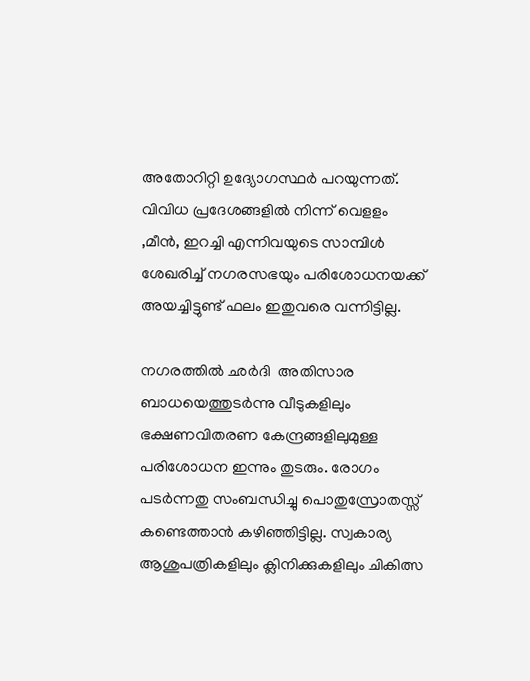അതോറിറ്റി ഉദ്യോഗസ്ഥര്‍ പറയുന്നത്. വിവിധ പ്രദേശങ്ങളില്‍ നിന്ന് വെളളം ,മീന്‍, ഇറച്ചി എന്നിവയുടെ സാമ്പിള്‍ ശേഖരിച്ച് നഗരസഭയും പരിശോധനയക്ക് അയച്ചിട്ടുണ്ട് ഫലം ഇതുവരെ വന്നിട്ടില്ല.

നഗരത്തില്‍ ഛര്‍ദി  അതിസാര ബാധയെത്തുടര്‍ന്നു വീടുകളിലും ഭക്ഷണവിതരണ കേന്ദ്രങ്ങളിലുമുള്ള പരിശോധന ഇന്നും തുടരും. രോഗം പടര്‍ന്നതു സംബന്ധിച്ചു പൊതുസ്രോതസ്സ് കണ്ടെത്താന്‍ കഴിഞ്ഞിട്ടില്ല. സ്വകാര്യ ആശുപത്രികളിലും ക്ലിനിക്കുകളിലും ചികിത്സ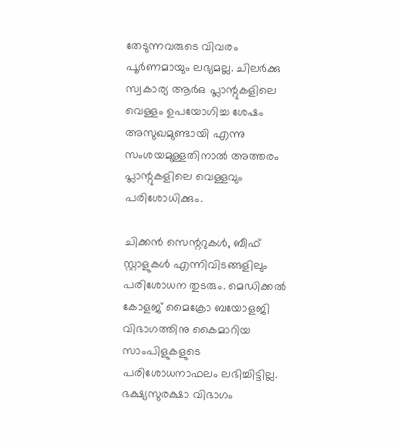തേടുന്നവരുടെ വിവരം പൂര്‍ണമായും ലഭ്യമല്ല. ചിലര്‍ക്കു സ്വകാര്യ ആര്‍ഒ പ്ലാന്റുകളിലെ വെള്ളം ഉപയോഗിച്ച ശേഷം അസുഖമുണ്ടായി എന്നു സംശയമുള്ളതിനാല്‍ അത്തരം പ്ലാന്റുകളിലെ വെള്ളവും പരിശോധിക്കും.

ചിക്കന്‍ സെന്ററുകള്‍, ബീഫ് സ്റ്റാളുകള്‍ എന്നിവിടങ്ങളിലും പരിശോധന തുടരും. മെഡിക്കല്‍ കോളജ് മൈക്രോ ബയോളജി വിഭാഗത്തിനു കൈമാറിയ സാംപിളുകളുടെ പരിശോധനാഫലം ലഭിച്ചിട്ടില്ല. ഭക്ഷ്യസുരക്ഷാ വിഭാഗം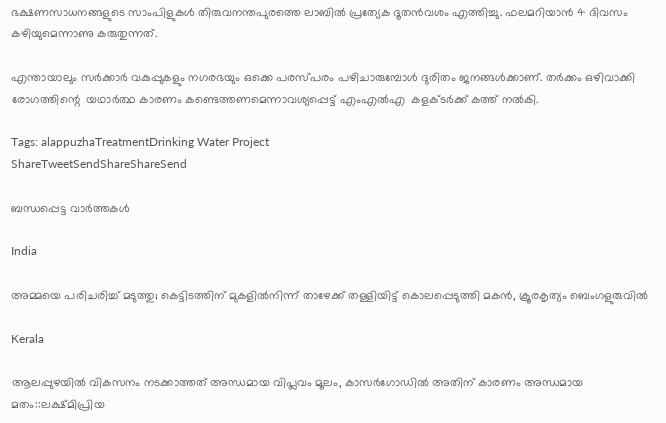ഭക്ഷണസാധനങ്ങളുടെ സാംപിളുകള്‍ തിരുവനന്തപുരത്തെ ലാബില്‍ പ്രത്യേക ദൂതന്‍വശം എത്തിച്ചു. ഫലമറിയാന്‍ 4 ദിവസം കഴിയുമെന്നാണു കരുതുന്നത്.

എന്തായാലും സര്‍ക്കാര്‍ വകുപ്പുകളും നഗരഭയും ഒക്കെ പരസ്പരം പഴിചാരുമ്പോള്‍ ദുരിതം ജനങ്ങള്‍ക്കാണ്. തര്‍ക്കം ഒഴിവാക്കി രോഗത്തിന്റെ  യഥാര്‍ത്ഥ കാരണം കണ്ടെത്തണമെന്നാവശ്യപ്പെട്ട് എംഎല്‍എ  കളക്ടര്‍ക്ക് കത്ത് നല്‍കി.

Tags: alappuzhaTreatmentDrinking Water Project
ShareTweetSendShareShareSend

ബന്ധപ്പെട്ട വാര്‍ത്തകള്‍

India

അമ്മയെ പരിചരിച്ച് മടുത്തു; കെട്ടിടത്തിന് മുകളിൽനിന്ന് താഴേക്ക് തള്ളിയിട്ട് കൊലപ്പെടുത്തി മകൻ, ക്രൂരകൃത്യം ബെംഗളുരുവിൽ

Kerala

ആലപ്പുഴയില്‍ വികസനം നടക്കാത്തത് അന്ധമായ വിപ്ലവം മൂലം, കാസര്‍ഗോഡില്‍ അതിന് കാരണം അന്ധമായ മതം::ലക്ഷ്മിപ്രിയ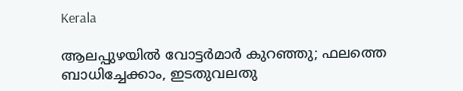Kerala

ആലപ്പുഴയിൽ വോട്ടർമാർ കുറഞ്ഞു; ഫലത്തെ ബാധിച്ചേക്കാം, ഇടതുവലതു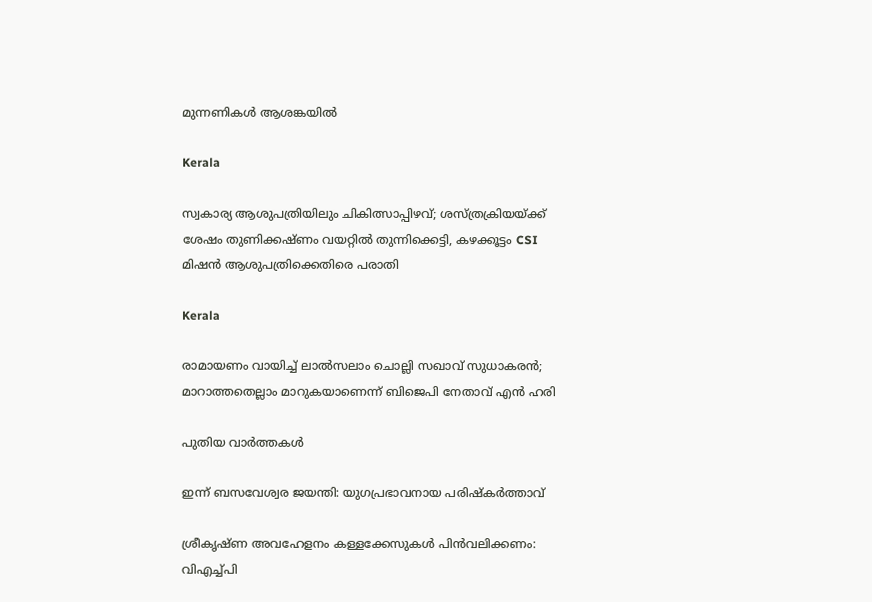മുന്നണികൾ ആശങ്കയിൽ

Kerala

സ്വകാര്യ ആശുപത്രിയിലും ചികിത്സാപ്പിഴവ്; ശസ്ത്രക്രിയയ്‌ക്ക് ശേഷം തുണിക്കഷ്ണം വയറ്റിൽ തുന്നിക്കെട്ടി, കഴക്കൂട്ടം CSI മിഷൻ ആശുപത്രിക്കെതിരെ പരാതി

Kerala

രാമായണം വായിച്ച് ലാൽസലാം ചൊല്ലി സഖാവ് സുധാകരൻ; മാറാത്തതെല്ലാം മാറുകയാണെന്ന് ബിജെപി നേതാവ് എൻ ഹരി

പുതിയ വാര്‍ത്തകള്‍

ഇന്ന് ബസവേശ്വര ജയന്തി: യുഗപ്രഭാവനായ പരിഷ്‌കര്‍ത്താവ്

ശ്രീകൃഷ്ണ അവഹേളനം കള്ളക്കേസുകള്‍ പിന്‍വലിക്കണം: വിഎച്ച്പി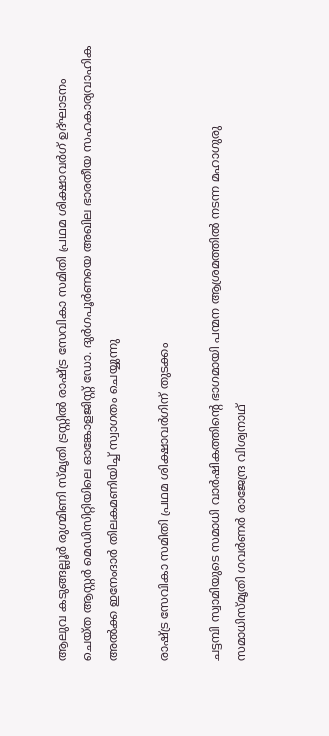ആലുവ കടുങ്ങല്ലൂര്‍ രുഗ്മിണി സ്മൃതി ട്രസ്റ്റില്‍ രാഷ്ട്ര സേവികാ സമിതി പ്രഥമ ശിക്ഷാവര്‍ഗ് ഉദ്ഘാടനം ചെയ്ത ആസ്റ്റര്‍ മെഡിസിറ്റിയിലെ ഓങ്കോളജിസ്റ്റ് ഡോ. ദുര്‍ഗപൂര്‍ണയെ അഖില ഭാരതീയ സഹകാര്യവാഹിക അല്‍ക്ക ഇനേംദാര്‍ തിലകമണിയിച്ച് സ്വാഗതം ചെയ്യുന്നു

രാഷ്‌ട്ര സേവികാ സമിതി പ്രഥമ ശിക്ഷാവര്‍ഗിന് തുടക്കം

ചട്ടമ്പി സ്വാമിയുടെ സമാധി വാര്‍ഷികത്തിന്റെ ഭാഗമായി പന്മന ആശ്രമത്തില്‍ നടന്ന മഹാഗുരു സമാധിസ്മൃതി ഗവര്‍ണര്‍ രാജേന്ദ്ര വിശ്വനാഥ്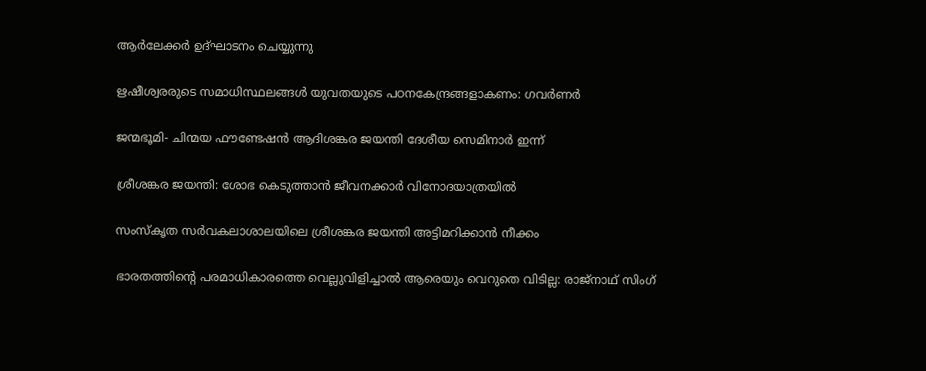ആര്‍ലേക്കര്‍ ഉദ്ഘാടനം ചെയ്യുന്നു

ഋഷീശ്വരരുടെ സമാധിസ്ഥലങ്ങള്‍ യുവതയുടെ പഠനകേന്ദ്രങ്ങളാകണം: ഗവര്‍ണര്‍

ജന്മഭൂമി- ചിന്മയ ഫൗണ്ടേഷന്‍ ആദിശങ്കര ജയന്തി ദേശീയ സെമിനാര്‍ ഇന്ന്

ശ്രീശങ്കര ജയന്തി: ശോഭ കെടുത്താന്‍ ജീവനക്കാര്‍ വിനോദയാത്രയില്‍

സംസ്‌കൃത സര്‍വകലാശാലയിലെ ശ്രീശങ്കര ജയന്തി അട്ടിമറിക്കാന്‍ നീക്കം

ഭാരതത്തിന്റെ പരമാധികാരത്തെ വെല്ലുവിളിച്ചാൽ ആരെയും വെറുതെ വിടില്ല: രാജ്നാഥ് സിംഗ്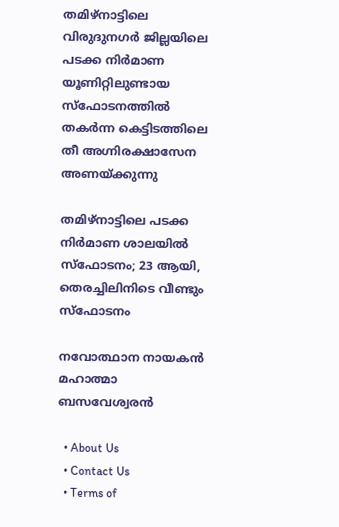തമിഴ്‌നാട്ടിലെ വിരുദുനഗര്‍ ജില്ലയിലെ പടക്ക നിര്‍മാണ യൂണിറ്റിലുണ്ടായ സ്‌ഫോടനത്തില്‍ തകര്‍ന്ന കെട്ടിടത്തിലെ തീ അഗ്നിരക്ഷാസേന അണയ്ക്കുന്നു

തമിഴ്‌നാട്ടിലെ പടക്ക നിര്‍മാണ ശാലയില്‍ സ്‌ഫോടനം; 23 ആയി, തെരച്ചിലിനിടെ വീണ്ടും സ്ഫോടനം

നവോത്ഥാന നായകന്‍ മഹാത്മാ ബസവേശ്വരന്‍

  • About Us
  • Contact Us
  • Terms of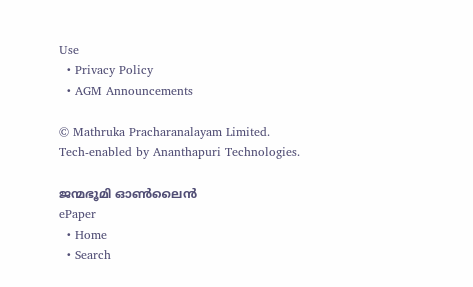Use
  • Privacy Policy
  • AGM Announcements

© Mathruka Pracharanalayam Limited.
Tech-enabled by Ananthapuri Technologies.

ജന്മഭൂമി ഓണ്‍ലൈന്‍
ePaper
  • Home
  • Search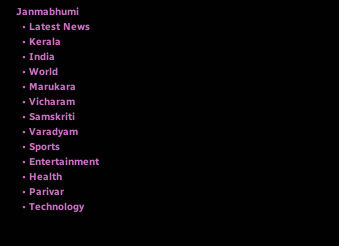Janmabhumi
  • Latest News
  • Kerala
  • India
  • World
  • Marukara
  • Vicharam
  • Samskriti
  • Varadyam
  • Sports
  • Entertainment
  • Health
  • Parivar
  • Technology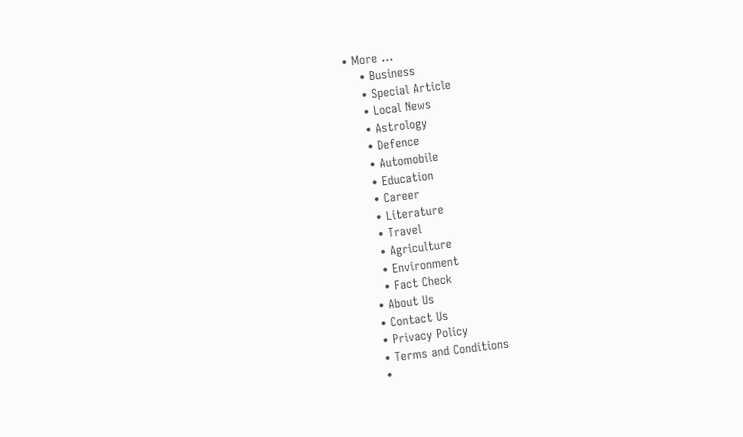• More …
    • Business
    • Special Article
    • Local News
    • Astrology
    • Defence
    • Automobile
    • Education
    • Career
    • Literature
    • Travel
    • Agriculture
    • Environment
    • Fact Check
  • About Us
  • Contact Us
  • Privacy Policy
  • Terms and Conditions
  •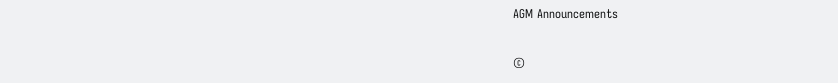AGM Announcements

©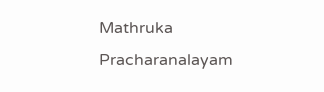Mathruka Pracharanalayam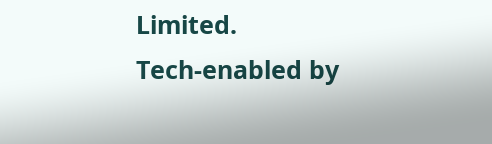Limited.
Tech-enabled by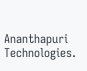Ananthapuri Technologies.